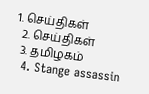1. செய்திகள்
  2. செய்திகள்
  3. த‌மிழக‌ம்
  4. Stange assassin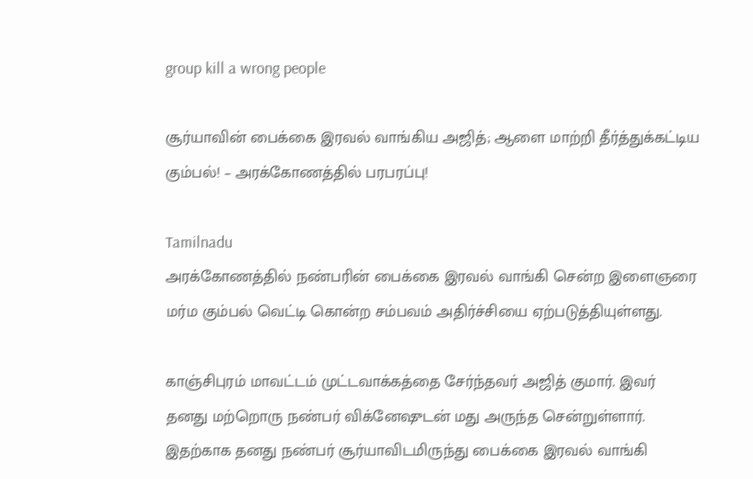group kill a wrong people

சூர்யாவின் பைக்கை இரவல் வாங்கிய அஜித்; ஆளை மாற்றி தீர்த்துக்கட்டிய கும்பல்! – அரக்கோணத்தில் பரபரப்பு!

Tamilnadu
அரக்கோணத்தில் நண்பரின் பைக்கை இரவல் வாங்கி சென்ற இளைஞரை மர்ம கும்பல் வெட்டி கொன்ற சம்பவம் அதிர்ச்சியை ஏற்படுத்தியுள்ளது.

காஞ்சிபுரம் மாவட்டம் முட்டவாக்கத்தை சேர்ந்தவர் அஜித் குமார். இவர் தனது மற்றொரு நண்பர் விக்னேஷுடன் மது அருந்த சென்றுள்ளார். இதற்காக தனது நண்பர் சூர்யாவிடமிருந்து பைக்கை இரவல் வாங்கி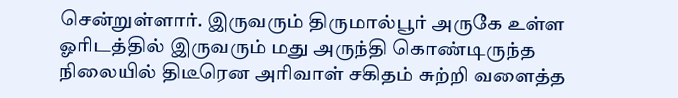சென்றுள்ளார். இருவரும் திருமால்பூர் அருகே உள்ள ஓரிடத்தில் இருவரும் மது அருந்தி கொண்டிருந்த நிலையில் திடீரென அரிவாள் சகிதம் சுற்றி வளைத்த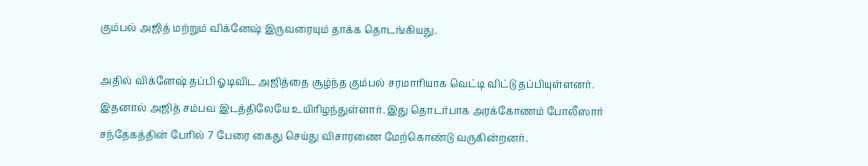கும்பல் அஜித் மற்றும் விக்னேஷ் இருவரையும் தாக்க தொடங்கியது.

அதில் விக்னேஷ் தப்பி ஓடிவிட அஜித்தை சூழ்ந்த கும்பல் சரமாரியாக வெட்டி விட்டு தப்பியுள்ளனர். இதனால் அஜித் சம்பவ இடத்திலேயே உயிரிழந்துள்ளார். இது தொடர்பாக அரக்கோணம் போலீஸார் சந்தேகத்தின் பேரில் 7 பேரை கைது செய்து விசாரணை மேற்கொண்டு வருகின்றனர்.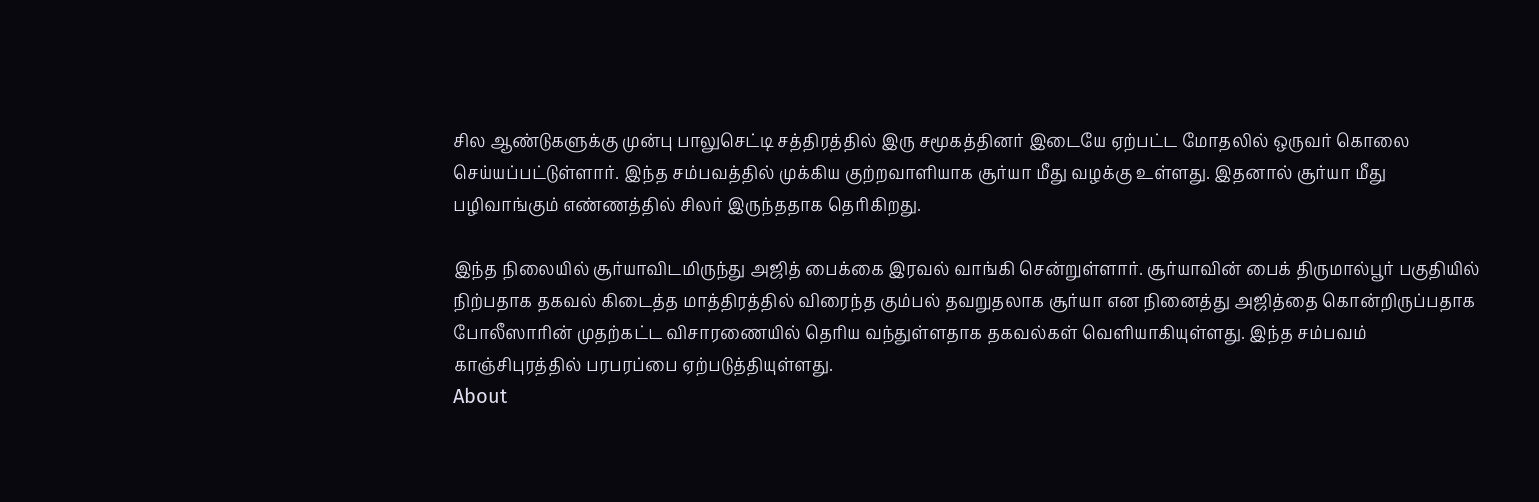சில ஆண்டுகளுக்கு முன்பு பாலுசெட்டி சத்திரத்தில் இரு சமூகத்தினர் இடையே ஏற்பட்ட மோதலில் ஒருவர் கொலை செய்யப்பட்டுள்ளார். இந்த சம்பவத்தில் முக்கிய குற்றவாளியாக சூர்யா மீது வழக்கு உள்ளது. இதனால் சூர்யா மீது பழிவாங்கும் எண்ணத்தில் சிலர் இருந்ததாக தெரிகிறது.

இந்த நிலையில் சூர்யாவிடமிருந்து அஜித் பைக்கை இரவல் வாங்கி சென்றுள்ளார். சூர்யாவின் பைக் திருமால்பூர் பகுதியில் நிற்பதாக தகவல் கிடைத்த மாத்திரத்தில் விரைந்த கும்பல் தவறுதலாக சூர்யா என நினைத்து அஜித்தை கொன்றிருப்பதாக போலீஸாரின் முதற்கட்ட விசாரணையில் தெரிய வந்துள்ளதாக தகவல்கள் வெளியாகியுள்ளது. இந்த சம்பவம் காஞ்சிபுரத்தில் பரபரப்பை ஏற்படுத்தியுள்ளது.
About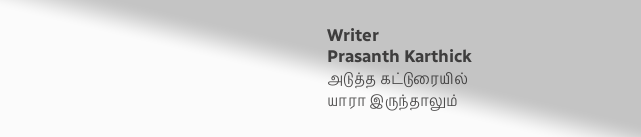Writer
Prasanth Karthick
அடுத்த கட்டுரையில்
யாரா இருந்தாலும்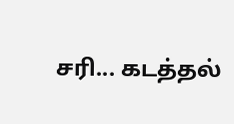சரி... கடத்தல்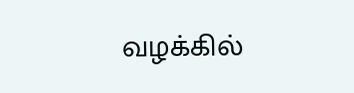வழக்கில்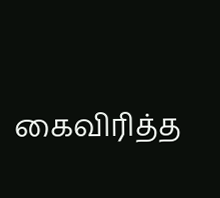கைவிரித்த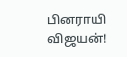பினராயி விஜயன்!